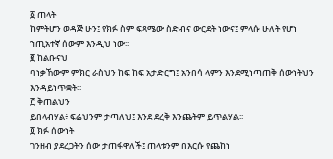፩ ጠላት
ከምትሆን ወዳጅ ሁን፤ የክፉ ስም ፍጻሜው ስድብና ውርደት ነውና፤ ምላሱ ሁለት የሆነ ኀጢአተኛ ሰውም እንዲህ ነው፡፡
፪ ከልቡናህ
ባነቃኸውም ምክር ራስህን ከፍ ከፍ አታድርግ፤ አንበሳ ላምን እንደሚነጣጠቅ ሰውነትህን እንዳይነጥቋት፡፡
፫ ቅጠልህን
ይበላብሃል፥ ፍሬህንም ታጣለህ፤ እንደ ደረቅ እንጨትም ይጥልሃል፡፡
፬ ክፉ ሰውነት
ገንዘብ ያደረጋትን ሰው ታጠፋዋለች፤ ጠላቱንም በእርሱ የጨከነ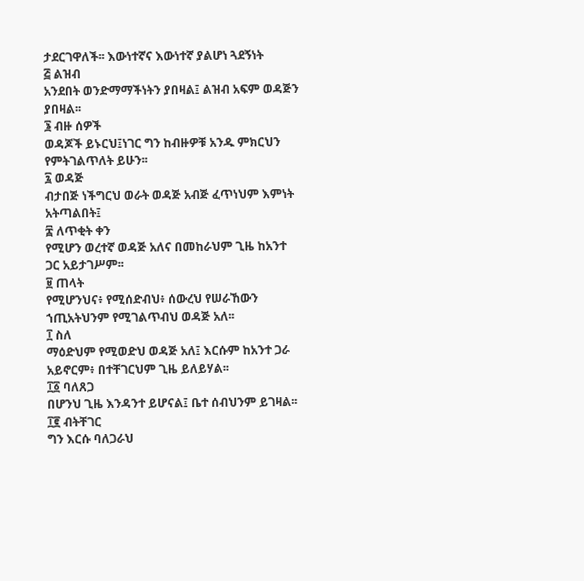ታደርገዋለች፡፡ እውነተኛና እውነተኛ ያልሆነ ጓደኝነት
፭ ልዝብ
አንደበት ወንድማማችነትን ያበዛል፤ ልዝብ አፍም ወዳጅን ያበዛል፡፡
፮ ብዙ ሰዎች
ወዳጆች ይኑርህ፤ነገር ግን ከብዙዎቹ አንዱ ምክርህን የምትገልጥለት ይሁን፡፡
፯ ወዳጅ
ብታበጅ ነችግርህ ወራት ወዳጅ አብጅ ፈጥነህም እምነት አትጣልበት፤
፰ ለጥቂት ቀን
የሚሆን ወረተኛ ወዳጅ አለና በመከራህም ጊዜ ከአንተ ጋር አይታገሥም፡፡
፱ ጠላት
የሚሆንህና፥ የሚሰድብህ፥ ሰውረህ የሠራኸውን ኀጢአትህንም የሚገልጥብህ ወዳጅ አለ፡፡
፲ ስለ
ማዕድህም የሚወድህ ወዳጅ አለ፤ እርሱም ከአንተ ጋራ አይኖርም፥ በተቸገርህም ጊዜ ይለይሃል፡፡
፲፩ ባለጸጋ
በሆንህ ጊዜ እንዳንተ ይሆናል፤ ቤተ ሰብህንም ይገዛል፡፡
፲፪ ብትቸገር
ግን እርሱ ባለጋራህ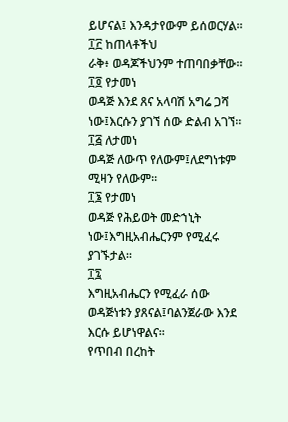ይሆናል፤ እንዳታየውም ይሰወርሃል፡፡
፲፫ ከጠላቶችህ
ራቅ፥ ወዳጆችህንም ተጠባበቃቸው፡፡
፲፬ የታመነ
ወዳጅ እንደ ጸና አላባሽ አግሬ ጋሻ ነው፤እርሱን ያገኘ ሰው ድልብ አገኘ፡፡
፲፭ ለታመነ
ወዳጅ ለውጥ የለውም፤ለደግነቱም ሚዛን የለውም፡፡
፲፮ የታመነ
ወዳጅ የሕይወት መድኀኒት ነው፤እግዚአብሔርንም የሚፈሩ ያገኙታል፡፡
፲፯
እግዚአብሔርን የሚፈራ ሰው ወዳጅነቱን ያጸናል፤ባልንጀራው እንደ እርሱ ይሆነዋልና፡፡
የጥበብ በረከት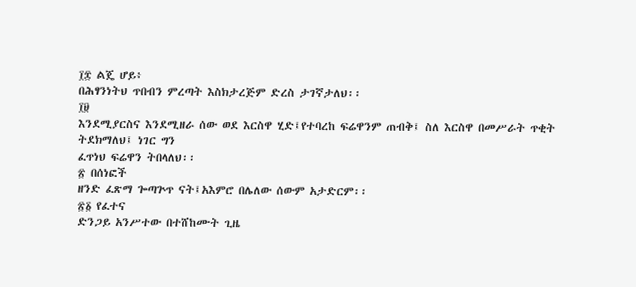፲፰ ልጄ ሆይ፥
በሕፃንነትህ ጥበብን ምረጣት እስክታረጅም ድረስ ታገኛታለህ፡፡
፲፱
እንደሚያርስና እንደሚዘራ ሰው ወደ እርስዋ ሂድ፤የተባረከ ፍሬዋንም ጠብቅ፤ ስለ እርስዋ በመሥራት ጥቂት ትደክማለህ፤ ነገር ግን
ፈጥነህ ፍሬዋን ትበላለህ፡፡
፳ በሰነፎች
ዘንድ ፈጽማ ጐጣጕጥ ናት፤አእምሮ በሌለው ሰውም አታድርም፡፡
፳፩ የፈተና
ድንጋይ አንሥተው በተሸከሙት ጊዜ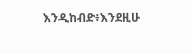እንዲከብድ፥እንደዚሁ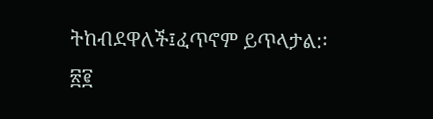ትከብደዋለች፤ፈጥኖም ይጥላታል:፡
፳፪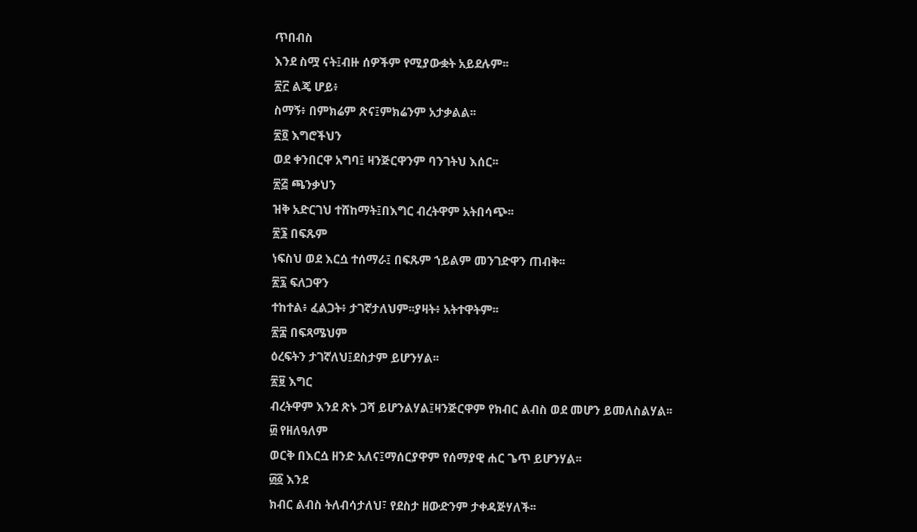ጥበብስ
እንደ ስሟ ናት፤ብዙ ሰዎችም የሚያውቋት አይደሉም፡፡
፳፫ ልጄ ሆይ፥
ስማኝ፥ በምክሬም ጽና፤ምክሬንም አታቃልል፡፡
፳፬ እግሮችህን
ወደ ቀንበርዋ አግባ፤ ዛንጅርዋንም ባንገትህ እሰር፡፡
፳፭ ጫንቃህን
ዝቅ አድርገህ ተሸከማት፤በእግር ብረትዋም አትበሳጭ፡፡
፳፮ በፍጹም
ነፍስህ ወደ እርሷ ተሰማራ፤ በፍጹም ኀይልም መንገድዋን ጠብቅ፡፡
፳፯ ፍለጋዋን
ተከተል፥ ፈልጋት፥ ታገኛታለህም፡፡ያዛት፥ አትተዋትም፡፡
፳፰ በፍጻሜህም
ዕረፍትን ታገኛለህ፤ደስታም ይሆንሃል፡፡
፳፱ እግር
ብረትዋም እንደ ጽኑ ጋሻ ይሆንልሃል፤ዛንጅርዋም የክብር ልብስ ወደ መሆን ይመለስልሃል፡፡
፴ የዘለዓለም
ወርቅ በእርሷ ዘንድ አለና፤ማሰርያዋም የሰማያዊ ሐር ጌጥ ይሆንሃል፡፡
፴፩ እንደ
ክብር ልብስ ትለብሳታለህ፣ የደስታ ዘውድንም ታቀዳጅሃለች፡፡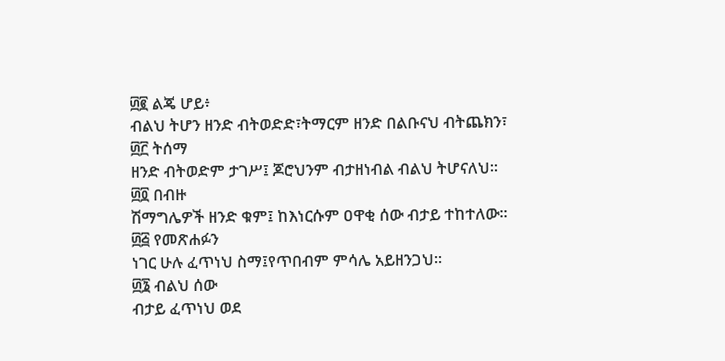፴፪ ልጄ ሆይ፥
ብልህ ትሆን ዘንድ ብትወድድ፣ትማርም ዘንድ በልቡናህ ብትጨክን፣
፴፫ ትሰማ
ዘንድ ብትወድም ታገሥ፤ ጆሮህንም ብታዘነብል ብልህ ትሆናለህ፡፡
፴፬ በብዙ
ሽማግሌዎች ዘንድ ቁም፤ ከእነርሱም ዐዋቂ ሰው ብታይ ተከተለው፡፡
፴፭ የመጽሐፉን
ነገር ሁሉ ፈጥነህ ስማ፤የጥበብም ምሳሌ አይዘንጋህ፡፡
፴፮ ብልህ ሰው
ብታይ ፈጥነህ ወደ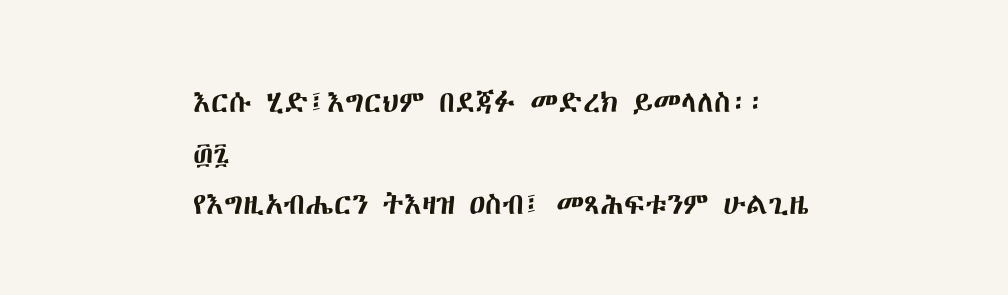እርሱ ሂድ፤እግርህም በደጃፉ መድረክ ይመላለስ፡፡
፴፯
የእግዚአብሔርን ትእዛዝ ዐስብ፤ መጻሕፍቱንም ሁልጊዜ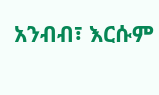አንብብ፣ እርሱም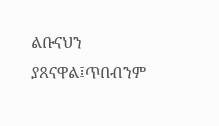ልቡናህን ያጸናዋል፤ጥበብንም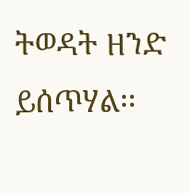ትወዳት ዘንድ ይሰጥሃል፡፡